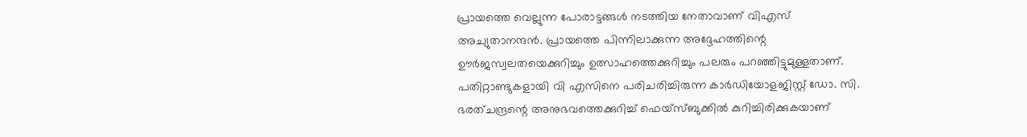പ്രായത്തെ വെല്ലുന്ന പോരാട്ടങ്ങൾ നടത്തിയ നേതാവാണ് വിഎസ് അച്യുതാനന്ദൻ. പ്രായത്തെ പിന്നിലാക്കുന്ന അദ്ദേഹത്തിന്റെ ഊർജസ്വലതയെക്കുറിച്ചും ഉത്സാഹത്തെക്കുറിച്ചും പലരും പറഞ്ഞിട്ടുമുള്ളതാണ്. പതിറ്റാണ്ടുകളായി വി എസിനെ പരിചരിച്ചിരുന്ന കാർഡിയോളജിസ്റ്റ് ഡോ. സി. ഭരത്ചന്ദ്രന്റെ അനുഭവത്തെക്കുറിച്ച് ഫെയ്സ്ബുക്കിൽ കുറിച്ചിരിക്കുകയാണ്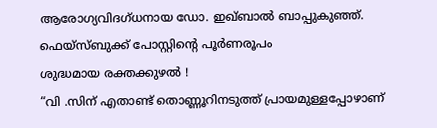ആരോഗ്യവിദഗ്ധനായ ഡോ. ഇഖ്ബാൽ ബാപ്പുകുഞ്ഞ്.
ഫെയ്സ്ബുക്ക് പോസ്റ്റിൻ്റെ പൂർണരൂപം
ശുദ്ധമായ രക്തക്കുഴൽ !
“വി .സിന് എതാണ്ട് തൊണ്ണൂറിനടുത്ത് പ്രായമുള്ളപ്പോഴാണ്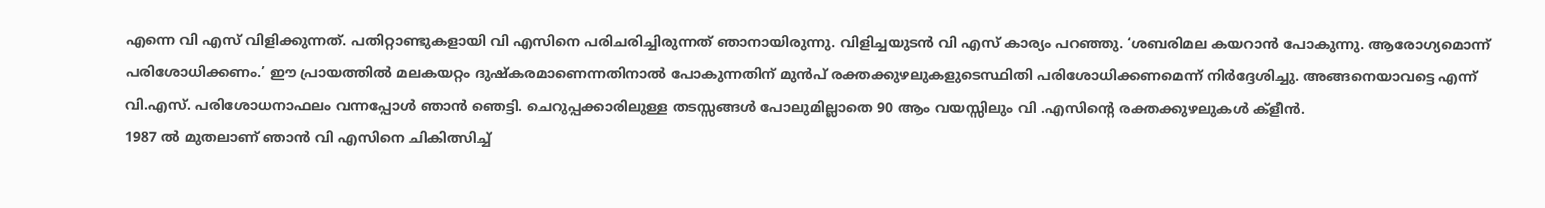എന്നെ വി എസ് വിളിക്കുന്നത്. പതിറ്റാണ്ടുകളായി വി എസിനെ പരിചരിച്ചിരുന്നത് ഞാനായിരുന്നു. വിളിച്ചയുടൻ വി എസ് കാര്യം പറഞ്ഞു. ‘ശബരിമല കയറാൻ പോകുന്നു. ആരോഗ്യമൊന്ന് പരിശോധിക്കണം.’ ഈ പ്രായത്തിൽ മലകയറ്റം ദുഷ്കരമാണെന്നതിനാൽ പോകുന്നതിന് മുൻപ് രക്തക്കുഴലുകളുടെസ്ഥിതി പരിശോധിക്കണമെന്ന് നിർദ്ദേശിച്ചു. അങ്ങനെയാവട്ടെ എന്ന് വി.എസ്. പരിശോധനാഫലം വന്നപ്പോൾ ഞാൻ ഞെട്ടി. ചെറുപ്പക്കാരിലുള്ള തടസ്സങ്ങൾ പോലുമില്ലാതെ 90 ആം വയസ്സിലും വി .എസിൻ്റെ രക്തക്കുഴലുകൾ ക്ളീൻ.
1987 ൽ മുതലാണ് ഞാൻ വി എസിനെ ചികിത്സിച്ച്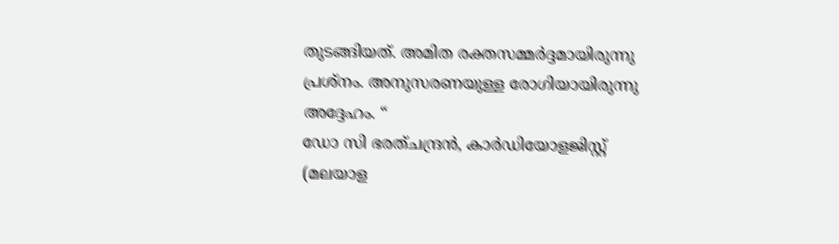തുടങ്ങിയത്. അമിത രക്തസമ്മർദ്ദമായിരുന്നു പ്രശ്നം. അനുസരണയുള്ള രോഗിയായിരുന്നു അദ്ദേഹം. “
ഡോ സി ഭരത്ചന്ദ്രൻ, കാർഡിയോളജിസ്റ്റ്
(മലയാള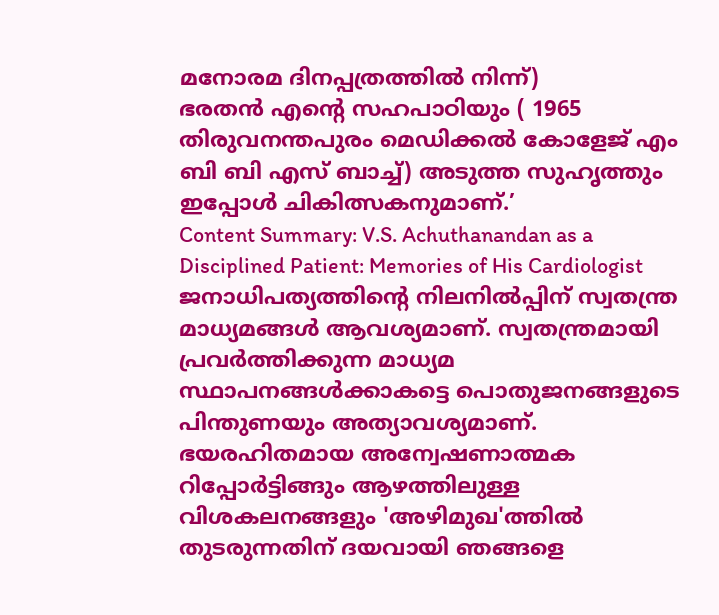മനോരമ ദിനപ്പത്രത്തിൽ നിന്ന്)
ഭരതൻ എൻ്റെ സഹപാഠിയും ( 1965 തിരുവനന്തപുരം മെഡിക്കൽ കോളേജ് എം ബി ബി എസ് ബാച്ച്) അടുത്ത സുഹൃത്തും ഇപ്പോൾ ചികിത്സകനുമാണ്.’
Content Summary: V.S. Achuthanandan as a Disciplined Patient: Memories of His Cardiologist
ജനാധിപത്യത്തിന്റെ നിലനിൽപ്പിന് സ്വതന്ത്ര മാധ്യമങ്ങൾ ആവശ്യമാണ്. സ്വതന്ത്രമായി പ്രവർത്തിക്കുന്ന മാധ്യമ സ്ഥാപനങ്ങൾക്കാകട്ടെ പൊതുജനങ്ങളുടെ പിന്തുണയും അത്യാവശ്യമാണ്. ഭയരഹിതമായ അന്വേഷണാത്മക റിപ്പോർട്ടിങ്ങും ആഴത്തിലുള്ള വിശകലനങ്ങളും 'അഴിമുഖ'ത്തിൽ തുടരുന്നതിന് ദയവായി ഞങ്ങളെ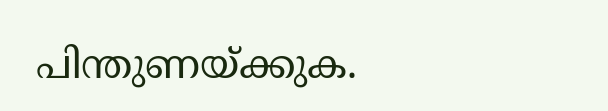പിന്തുണയ്ക്കുക.